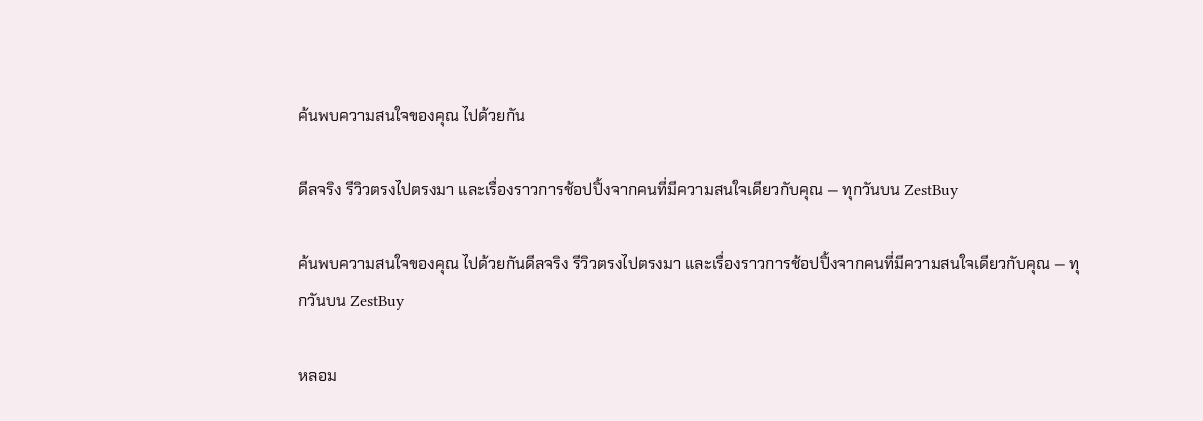ค้นพบความสนใจของคุณ ไปด้วยกัน

ดีลจริง รีวิวตรงไปตรงมา และเรื่องราวการช้อปปิ้งจากคนที่มีความสนใจเดียวกับคุณ — ทุกวันบน ZestBuy

ค้นพบความสนใจของคุณ ไปด้วยกันดีลจริง รีวิวตรงไปตรงมา และเรื่องราวการช้อปปิ้งจากคนที่มีความสนใจเดียวกับคุณ — ทุกวันบน ZestBuy

หลอม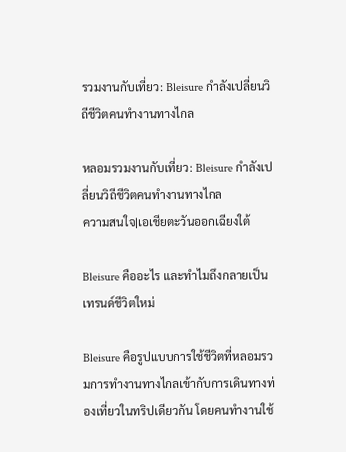รวมงานกับเที่ยว: Bleisure กำลังเปลี่ยนวิถีชีวิตคนทำงานทางไกล

หลอมรวมงานกับเที่ยว: Bleisure กำลังเปลี่ยนวิถีชีวิตคนทำงานทางไกล
ความสนใจ|เอเชียตะวันออกเฉียงใต้

Bleisure คืออะไร และทำไมถึงกลายเป็นเทรนด์ชีวิตใหม่

Bleisure คือรูปแบบการใช้ชีวิตที่หลอมรวมการทำงานทางไกลเข้ากับการเดินทางท่องเที่ยวในทริปเดียวกัน โดยคนทำงานใช้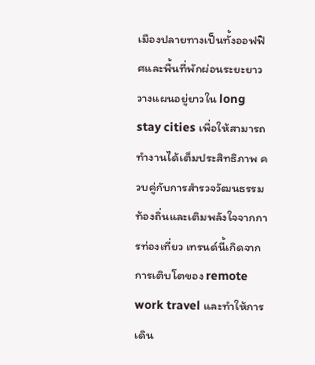เมืองปลายทางเป็นทั้งออฟฟิศและพื้นที่พักผ่อนระยะยาว วางแผนอยู่ยาวใน long stay cities เพื่อให้สามารถทำงานได้เต็มประสิทธิภาพ ควบคู่กับการสำรวจวัฒนธรรมท้องถิ่นและเติมพลังใจจากการท่องเที่ยว เทรนด์นี้เกิดจากการเติบโตของ remote work travel และทำให้การเดิน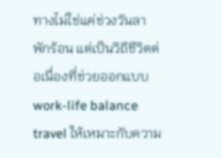ทางไม่ใช่แค่ช่วงวันลาพักร้อน แต่เป็นวิถีชีวิตต่อเนื่องที่ช่วยออกแบบ work-life balance travel ให้เหมาะกับความ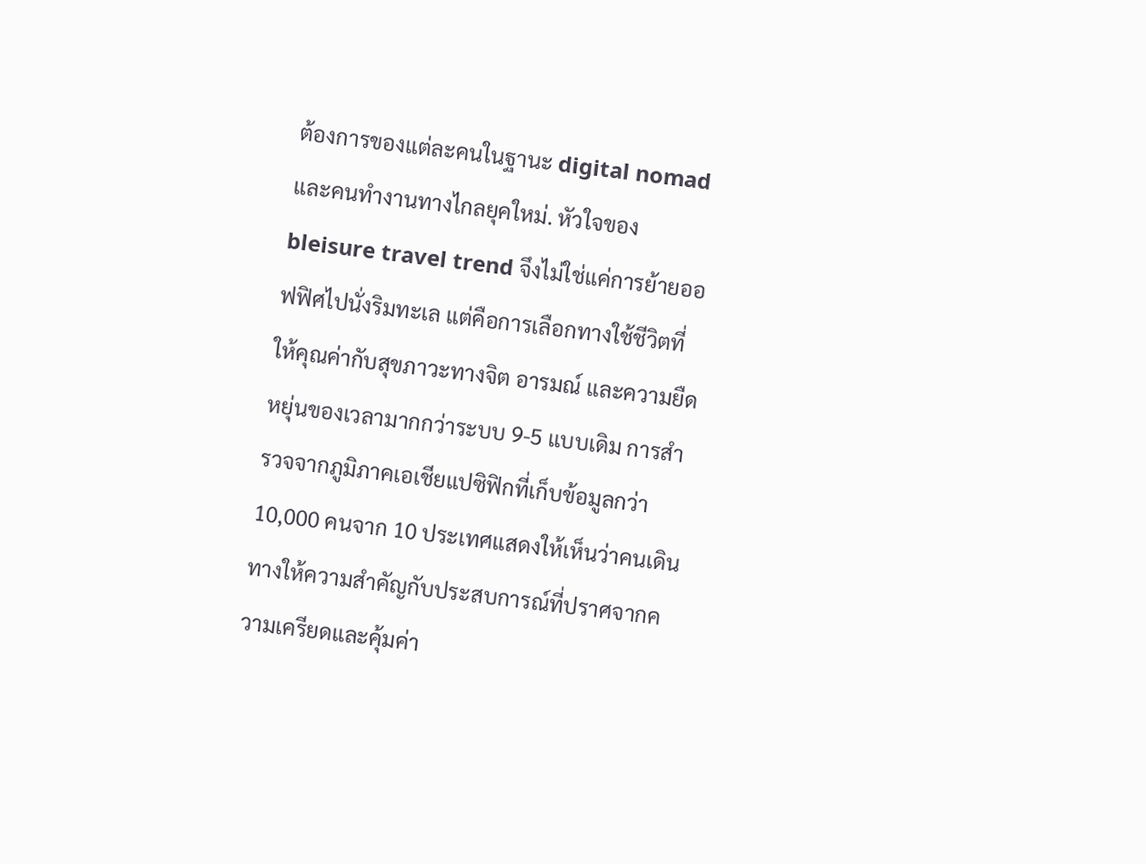ต้องการของแต่ละคนในฐานะ digital nomad และคนทำงานทางไกลยุคใหม่. หัวใจของ bleisure travel trend จึงไม่ใช่แค่การย้ายออฟฟิศไปนั่งริมทะเล แต่คือการเลือกทางใช้ชีวิตที่ให้คุณค่ากับสุขภาวะทางจิต อารมณ์ และความยืดหยุ่นของเวลามากกว่าระบบ 9-5 แบบเดิม การสำรวจจากภูมิภาคเอเชียแปซิฟิกที่เก็บข้อมูลกว่า 10,000 คนจาก 10 ประเทศแสดงให้เห็นว่าคนเดินทางให้ความสำคัญกับประสบการณ์ที่ปราศจากความเครียดและคุ้มค่า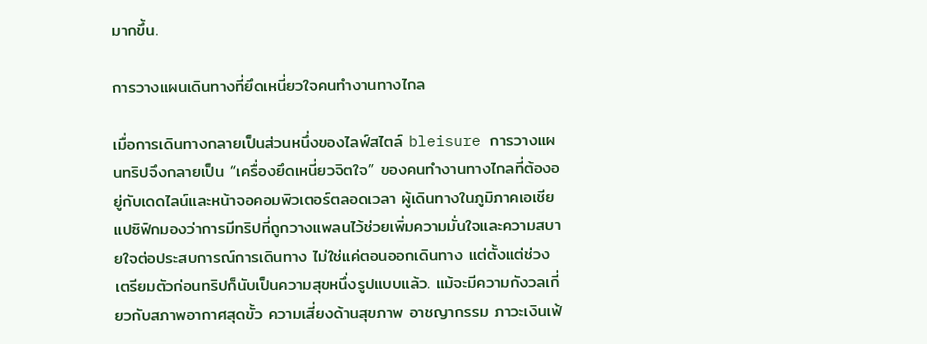มากขึ้น.

การวางแผนเดินทางที่ยึดเหนี่ยวใจคนทำงานทางไกล

เมื่อการเดินทางกลายเป็นส่วนหนึ่งของไลฟ์สไตล์ bleisure การวางแผนทริปจึงกลายเป็น “เครื่องยึดเหนี่ยวจิตใจ” ของคนทำงานทางไกลที่ต้องอยู่กับเดดไลน์และหน้าจอคอมพิวเตอร์ตลอดเวลา ผู้เดินทางในภูมิภาคเอเชียแปซิฟิกมองว่าการมีทริปที่ถูกวางแพลนไว้ช่วยเพิ่มความมั่นใจและความสบายใจต่อประสบการณ์การเดินทาง ไม่ใช่แค่ตอนออกเดินทาง แต่ตั้งแต่ช่วงเตรียมตัวก่อนทริปก็นับเป็นความสุขหนึ่งรูปแบบแล้ว. แม้จะมีความกังวลเกี่ยวกับสภาพอากาศสุดขั้ว ความเสี่ยงด้านสุขภาพ อาชญากรรม ภาวะเงินเฟ้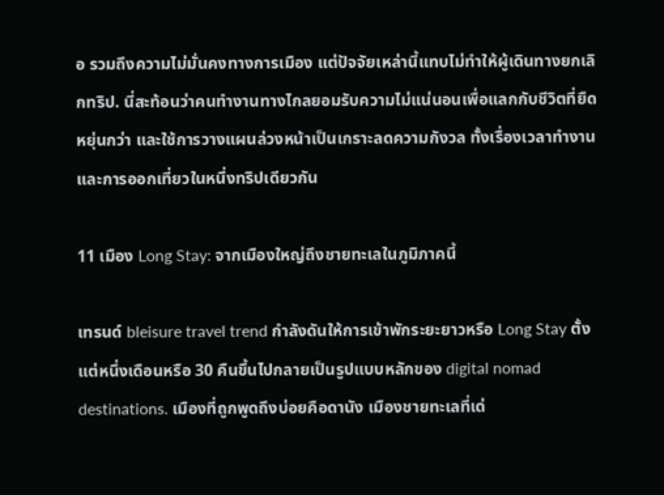อ รวมถึงความไม่มั่นคงทางการเมือง แต่ปัจจัยเหล่านี้แทบไม่ทำให้ผู้เดินทางยกเลิกทริป. นี่สะท้อนว่าคนทำงานทางไกลยอมรับความไม่แน่นอนเพื่อแลกกับชีวิตที่ยืดหยุ่นกว่า และใช้การวางแผนล่วงหน้าเป็นเกราะลดความกังวล ทั้งเรื่องเวลาทำงานและการออกเที่ยวในหนึ่งทริปเดียวกัน

11 เมือง Long Stay: จากเมืองใหญ่ถึงชายทะเลในภูมิภาคนี้

เทรนด์ bleisure travel trend กำลังดันให้การเข้าพักระยะยาวหรือ Long Stay ตั้งแต่หนึ่งเดือนหรือ 30 คืนขึ้นไปกลายเป็นรูปแบบหลักของ digital nomad destinations. เมืองที่ถูกพูดถึงบ่อยคือดานัง เมืองชายทะเลที่เด่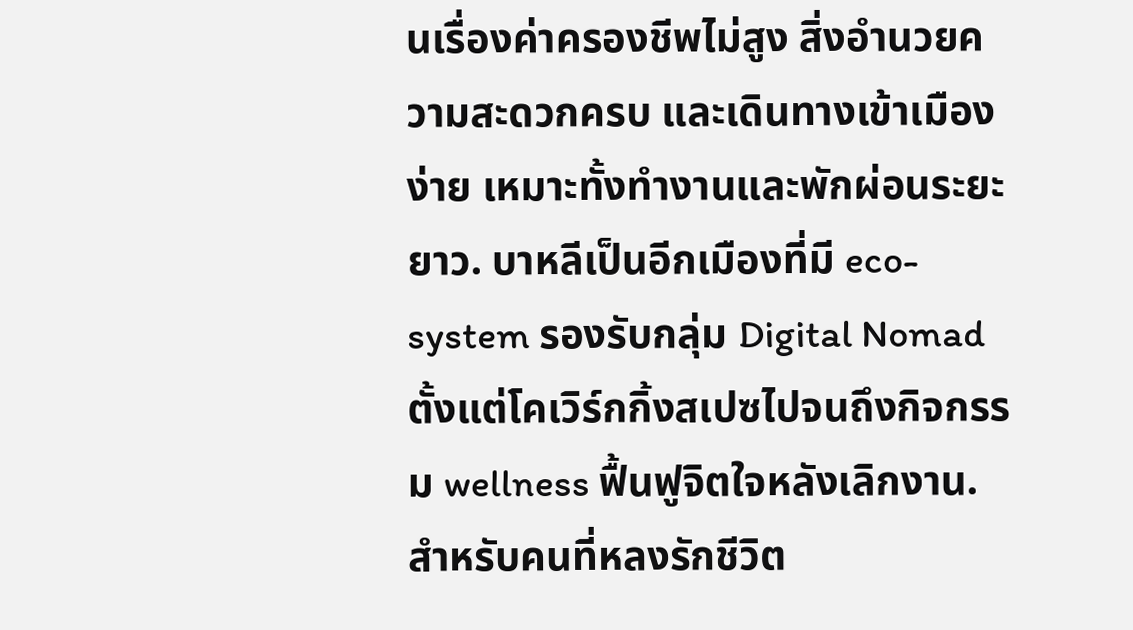นเรื่องค่าครองชีพไม่สูง สิ่งอำนวยความสะดวกครบ และเดินทางเข้าเมืองง่าย เหมาะทั้งทำงานและพักผ่อนระยะยาว. บาหลีเป็นอีกเมืองที่มี eco-system รองรับกลุ่ม Digital Nomad ตั้งแต่โคเวิร์กกิ้งสเปซไปจนถึงกิจกรรม wellness ฟื้นฟูจิตใจหลังเลิกงาน. สำหรับคนที่หลงรักชีวิต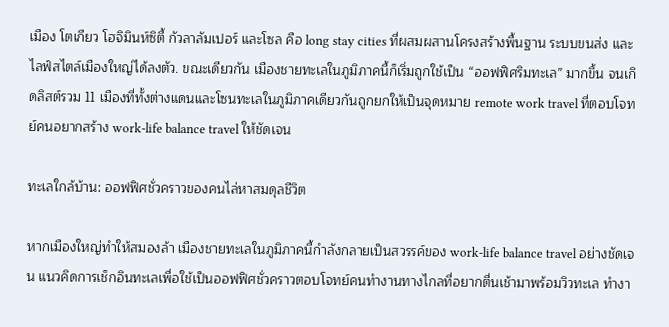เมือง โตเกียว โฮจิมินห์ซิตี้ กัวลาลัมเปอร์ และโซล คือ long stay cities ที่ผสมผสานโครงสร้างพื้นฐาน ระบบขนส่ง และไลฟ์สไตล์เมืองใหญ่ได้ลงตัว. ขณะเดียวกัน เมืองชายทะเลในภูมิภาคนี้ก็เริ่มถูกใช้เป็น “ออฟฟิศริมทะเล” มากขึ้น จนเกิดลิสต์รวม 11 เมืองที่ทั้งต่างแดนและโซนทะเลในภูมิภาคเดียวกันถูกยกให้เป็นจุดหมาย remote work travel ที่ตอบโจทย์คนอยากสร้าง work-life balance travel ให้ชัดเจน

ทะเลใกล้บ้าน: ออฟฟิศชั่วคราวของคนไล่หาสมดุลชีวิต

หากเมืองใหญ่ทำให้สมองล้า เมืองชายทะเลในภูมิภาคนี้กำลังกลายเป็นสวรรค์ของ work-life balance travel อย่างชัดเจน แนวคิดการเช็กอินทะเลเพื่อใช้เป็นออฟฟิศชั่วคราวตอบโจทย์คนทำงานทางไกลที่อยากตื่นเช้ามาพร้อมวิวทะเล ทำงา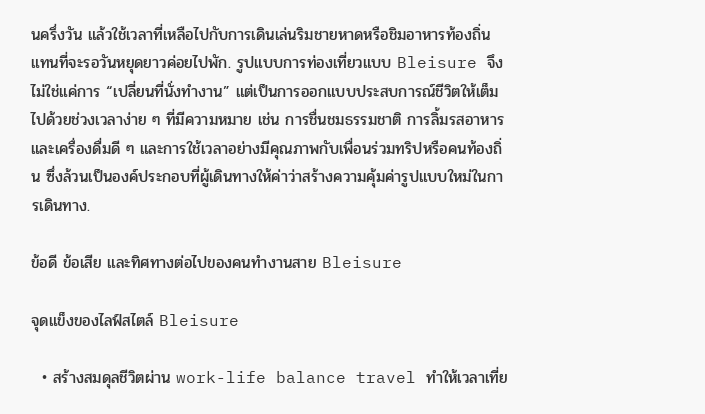นครึ่งวัน แล้วใช้เวลาที่เหลือไปกับการเดินเล่นริมชายหาดหรือชิมอาหารท้องถิ่น แทนที่จะรอวันหยุดยาวค่อยไปพัก. รูปแบบการท่องเที่ยวแบบ Bleisure จึงไม่ใช่แค่การ “เปลี่ยนที่นั่งทำงาน” แต่เป็นการออกแบบประสบการณ์ชีวิตให้เต็มไปด้วยช่วงเวลาง่าย ๆ ที่มีความหมาย เช่น การชื่นชมธรรมชาติ การลิ้มรสอาหารและเครื่องดื่มดี ๆ และการใช้เวลาอย่างมีคุณภาพกับเพื่อนร่วมทริปหรือคนท้องถิ่น ซึ่งล้วนเป็นองค์ประกอบที่ผู้เดินทางให้ค่าว่าสร้างความคุ้มค่ารูปแบบใหม่ในการเดินทาง.

ข้อดี ข้อเสีย และทิศทางต่อไปของคนทำงานสาย Bleisure

จุดแข็งของไลฟ์สไตล์ Bleisure

  • สร้างสมดุลชีวิตผ่าน work-life balance travel ทำให้เวลาเที่ย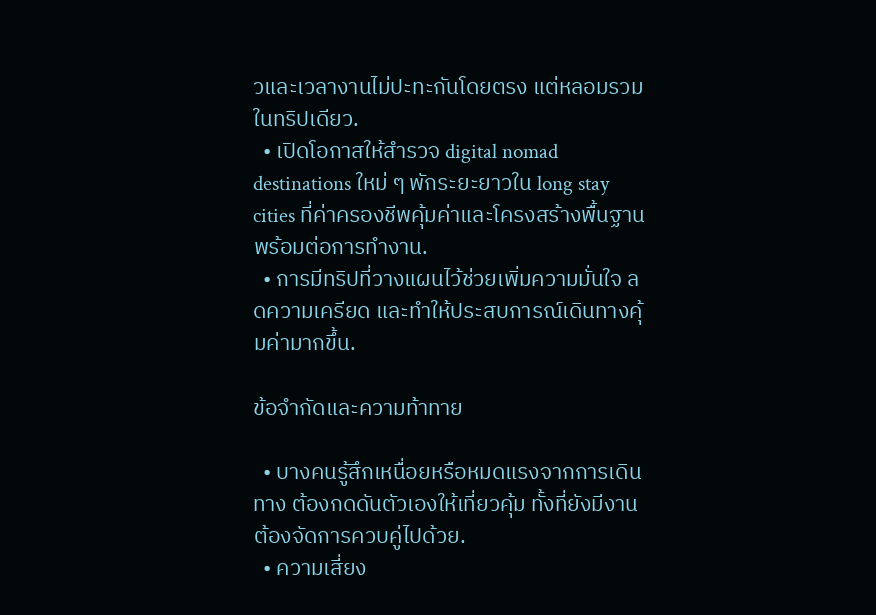วและเวลางานไม่ปะทะกันโดยตรง แต่หลอมรวมในทริปเดียว.
  • เปิดโอกาสให้สำรวจ digital nomad destinations ใหม่ ๆ พักระยะยาวใน long stay cities ที่ค่าครองชีพคุ้มค่าและโครงสร้างพื้นฐานพร้อมต่อการทำงาน.
  • การมีทริปที่วางแผนไว้ช่วยเพิ่มความมั่นใจ ลดความเครียด และทำให้ประสบการณ์เดินทางคุ้มค่ามากขึ้น.

ข้อจำกัดและความท้าทาย

  • บางคนรู้สึกเหนื่อยหรือหมดแรงจากการเดินทาง ต้องกดดันตัวเองให้เที่ยวคุ้ม ทั้งที่ยังมีงานต้องจัดการควบคู่ไปด้วย.
  • ความเสี่ยง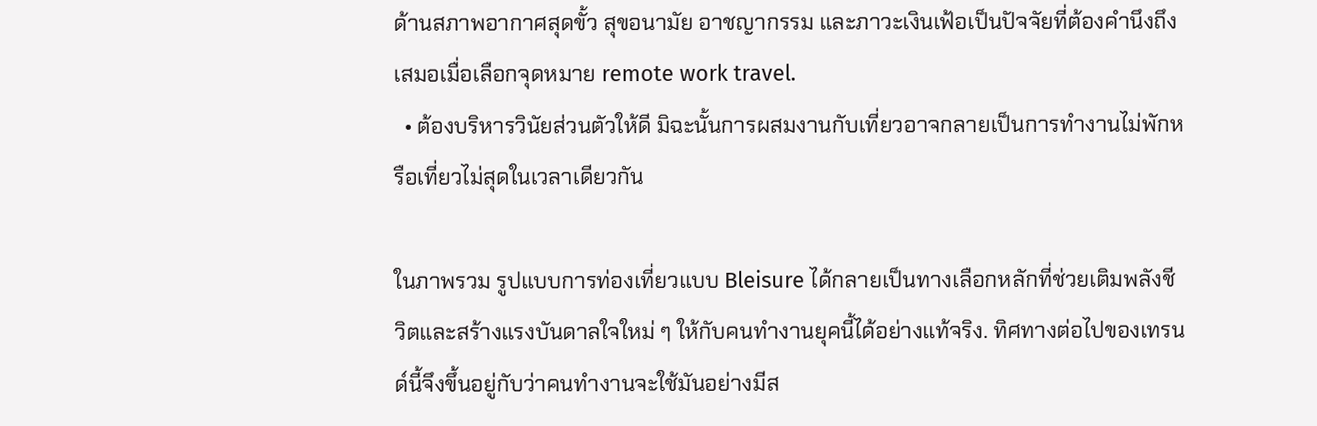ด้านสภาพอากาศสุดขั้ว สุขอนามัย อาชญากรรม และภาวะเงินเฟ้อเป็นปัจจัยที่ต้องคำนึงถึงเสมอเมื่อเลือกจุดหมาย remote work travel.
  • ต้องบริหารวินัยส่วนตัวให้ดี มิฉะนั้นการผสมงานกับเที่ยวอาจกลายเป็นการทำงานไม่พักหรือเที่ยวไม่สุดในเวลาเดียวกัน

ในภาพรวม รูปแบบการท่องเที่ยวแบบ Bleisure ได้กลายเป็นทางเลือกหลักที่ช่วยเติมพลังชีวิตและสร้างแรงบันดาลใจใหม่ ๆ ให้กับคนทำงานยุคนี้ได้อย่างแท้จริง. ทิศทางต่อไปของเทรนด์นี้จึงขึ้นอยู่กับว่าคนทำงานจะใช้มันอย่างมีส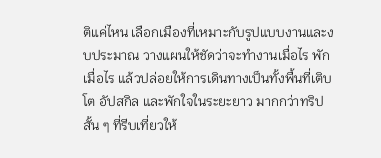ติแค่ไหน เลือกเมืองที่เหมาะกับรูปแบบงานและงบประมาณ วางแผนให้ชัดว่าจะทำงานเมื่อไร พักเมื่อไร แล้วปล่อยให้การเดินทางเป็นทั้งพื้นที่เติบโต อัปสกิล และพักใจในระยะยาว มากกว่าทริปสั้น ๆ ที่รีบเที่ยวให้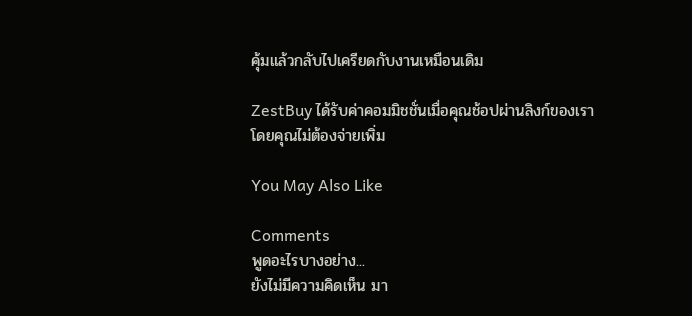คุ้มแล้วกลับไปเครียดกับงานเหมือนเดิม

ZestBuy ได้รับค่าคอมมิชชั่นเมื่อคุณช้อปผ่านลิงก์ของเรา โดยคุณไม่ต้องจ่ายเพิ่ม

You May Also Like

Comments
พูดอะไรบางอย่าง...
ยังไม่มีความคิดเห็น มา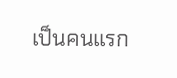เป็นคนแรก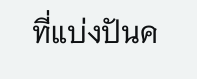ที่แบ่งปันค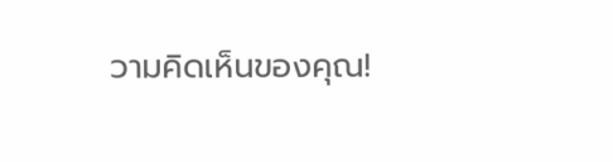วามคิดเห็นของคุณ!